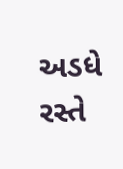અડધે રસ્તે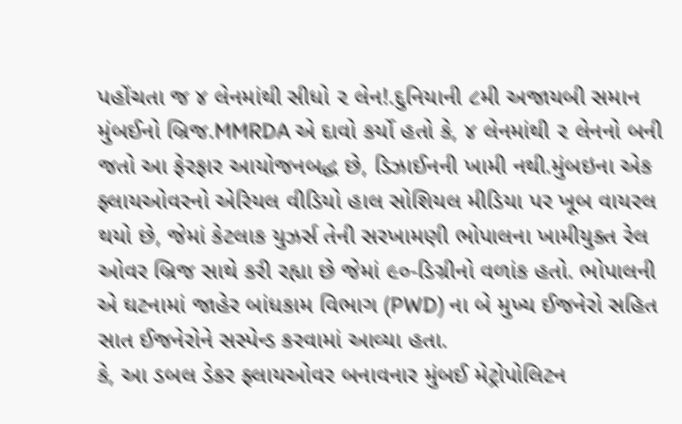પહોંચતા જ ૪ લેનમાંથી સીધો ૨ લેન!.દુનિયાની ૮મી અજાયબી સમાન મુંબઈનો બ્રિજ.MMRDA એ દાવો કર્યો હતો કે, ૪ લેનમાંથી ૨ લેનનો બની જતો આ ફેરફાર આયોજનબદ્ધ છે, ડિઝાઈનની ખામી નથી.મુંબઇના એક ફ્લાયઓવરનો એરિયલ વીડિયો હાલ સોશિયલ મીડિયા પર ખૂબ વાયરલ થયો છે, જેમાં કેટલાક યુઝર્સ તેની સરખામણી ભોપાલના ખામીયુક્ત રેલ ઓવર બ્રિજ સાથે કરી રહ્યા છે જેમાં ૯૦-ડિગ્રીનો વળાંક હતો. ભોપાલની એ ઘટનામાં જાહેર બાંધકામ વિભાગ (PWD) ના બે મુખ્ય ઈજનેરો સહિત સાત ઈજનેરોને સસ્પેન્ડ કરવામાં આવ્યા હતા.
કે, આ ડબલ ડેકર ફ્લાયઓવર બનાવનાર મુંબઈ મેટ્રોપોલિટન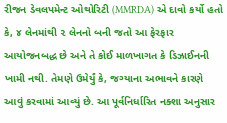રીજન ડેવલપમેન્ટ ઓથોરિટી (MMRDA) એ દાવો કર્યો હતો કે, ૪ લેનમાંથી ૨ લેનનો બની જતો આ ફેરફાર આયોજનબદ્ધ છે અને તે કોઈ માળખાગત કે ડિઝાઈનની ખામી નથી. તેમણે ઉમેર્યું કે, જગ્યાના અભાવને કારણે આવું કરવામાં આવ્યું છે. આ પૂર્વનિર્ધારિત નક્શા અનુસાર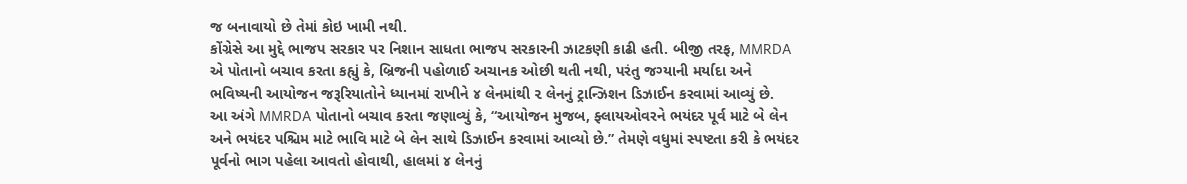જ બનાવાયો છે તેમાં કોઇ ખામી નથી.
કોંગ્રેસે આ મુદ્દે ભાજપ સરકાર પર નિશાન સાધતા ભાજપ સરકારની ઝાટકણી કાઢી હતી. બીજી તરફ, MMRDA એ પોતાનો બચાવ કરતા કહ્યું કે, બ્રિજની પહોળાઈ અચાનક ઓછી થતી નથી, પરંતુ જગ્યાની મર્યાદા અને ભવિષ્યની આયોજન જરૂરિયાતોને ધ્યાનમાં રાખીને ૪ લેનમાંથી ૨ લેનનું ટ્રાન્ઝિશન ડિઝાઈન કરવામાં આવ્યું છે.
આ અંગે MMRDA પોતાનો બચાવ કરતા જણાવ્યું કે, “આયોજન મુજબ, ફ્લાયઓવરને ભયંદર પૂર્વ માટે બે લેન અને ભયંદર પશ્ચિમ માટે ભાવિ માટે બે લેન સાથે ડિઝાઈન કરવામાં આવ્યો છે.” તેમણે વધુમાં સ્પષ્ટતા કરી કે ભયંદર પૂર્વનો ભાગ પહેલા આવતો હોવાથી, હાલમાં ૪ લેનનું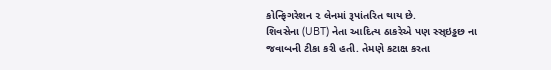કોન્ફિગરેશન ૨ લેનમાં રૂપાંતરિત થાય છે.
શિવસેના (UBT) નેતા આદિત્ય ઠાકરેએ પણ સ્સ્ઇડ્ઢછ ના જવાબની ટીકા કરી હતી. તેમણે કટાક્ષ કરતા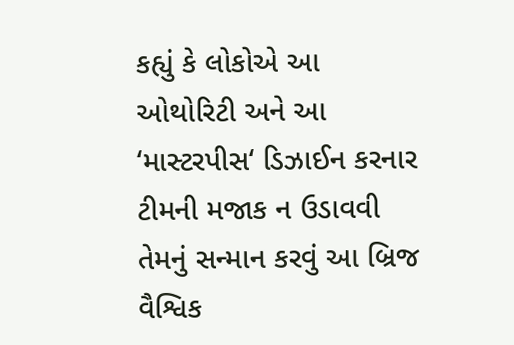કહ્યું કે લોકોએ આ ઓથોરિટી અને આ ‘માસ્ટરપીસ‘ ડિઝાઈન કરનાર ટીમની મજાક ન ઉડાવવી તેમનું સન્માન કરવું આ બ્રિજ વૈશ્વિક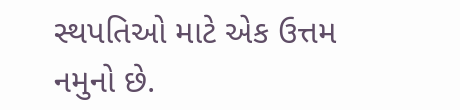સ્થપતિઓ માટે એક ઉત્તમ નમુનો છે.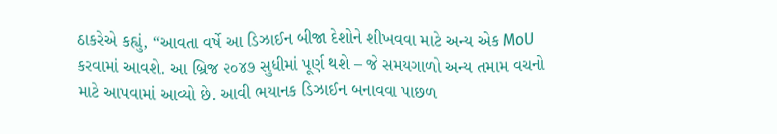ઠાકરેએ કહ્યું, “આવતા વર્ષે આ ડિઝાઈન બીજા દેશોને શીખવવા માટે અન્ય એક MoU કરવામાં આવશે. આ બ્રિજ ૨૦૪૭ સુધીમાં પૂર્ણ થશે – જે સમયગાળો અન્ય તમામ વચનો માટે આપવામાં આવ્યો છે. આવી ભયાનક ડિઝાઈન બનાવવા પાછળ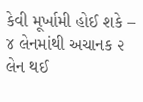કેવી મૂર્ખામી હોઈ શકે – ૪ લેનમાંથી અચાનક ૨ લેન થઈ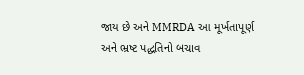જાય છે અને MMRDA આ મૂર્ખતાપૂર્ણ અને ભ્રષ્ટ પદ્ધતિનો બચાવ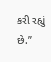કરી રહ્યું છે.”